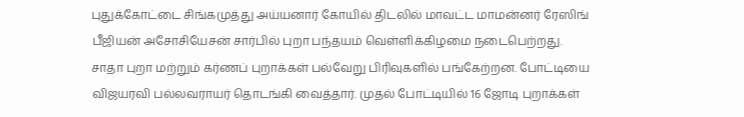புதுக்கோட்டை சிங்கமுத்து அய்யனார் கோயில் திடலில் மாவட்ட மாமன்னர் ரேஸிங் பீஜியன் அசோசியேசன் சார்பில் புறா பந்தயம் வெள்ளிக்கிழமை நடைபெற்றது.
சாதா புறா மற்றும் கர்ணப் புறாக்கள் பல்வேறு பிரிவுகளில் பங்கேற்றன. போட்டியை விஜயரவி பல்லவராயர் தொடங்கி வைத்தார். முதல் போட்டியில் 16 ஜோடி புறாக்கள்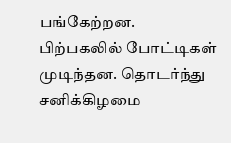பங்கேற்றன.
பிற்பகலில் போட்டிகள் முடிந்தன. தொடர்ந்து சனிக்கிழமை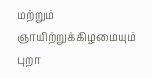மற்றும் ஞாயிற்றுக்கிழமையும் புறா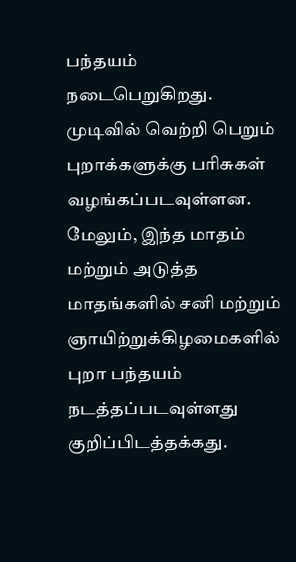பந்தயம் நடைபெறுகிறது. முடிவில் வெற்றி பெறும் புறாக்களுக்கு பரிசுகள் வழங்கப்படவுள்ளன.
மேலும், இந்த மாதம் மற்றும் அடுத்த மாதங்களில் சனி மற்றும் ஞாயிற்றுக்கிழமைகளில் புறா பந்தயம் நடத்தப்படவுள்ளது குறிப்பிடத்தக்கது.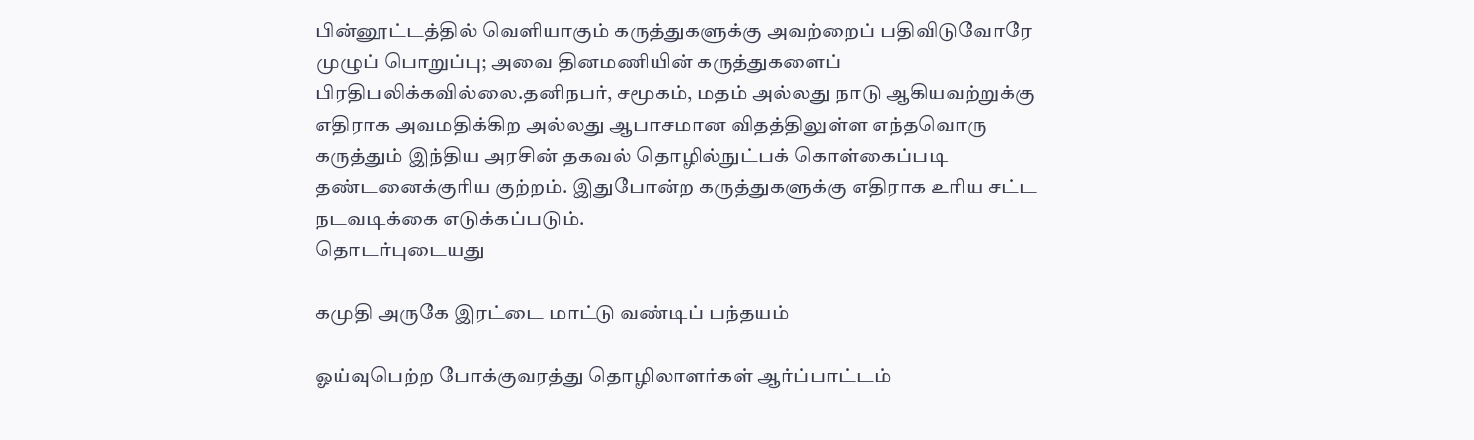பின்னூட்டத்தில் வெளியாகும் கருத்துகளுக்கு அவற்றைப் பதிவிடுவோரே முழுப் பொறுப்பு; அவை தினமணியின் கருத்துகளைப் பிரதிபலிக்கவில்லை.தனிநபர், சமூகம், மதம் அல்லது நாடு ஆகியவற்றுக்கு எதிராக அவமதிக்கிற அல்லது ஆபாசமான விதத்திலுள்ள எந்தவொரு கருத்தும் இந்திய அரசின் தகவல் தொழில்நுட்பக் கொள்கைப்படி தண்டனைக்குரிய குற்றம். இதுபோன்ற கருத்துகளுக்கு எதிராக உரிய சட்ட நடவடிக்கை எடுக்கப்படும்.
தொடர்புடையது

கமுதி அருகே இரட்டை மாட்டு வண்டிப் பந்தயம்

ஓய்வுபெற்ற போக்குவரத்து தொழிலாளர்கள் ஆர்ப்பாட்டம்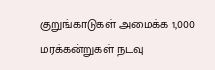குறுங்காடுகள் அமைக்க 1,000 மரக்கன்றுகள் நடவு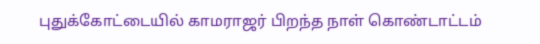புதுக்கோட்டையில் காமராஜர் பிறந்த நாள் கொண்டாட்டம்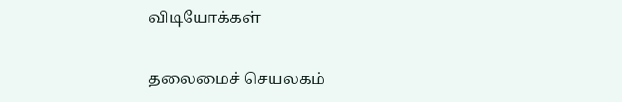விடியோக்கள்

தலைமைச் செயலகம்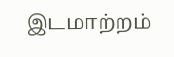இடமாற்றம்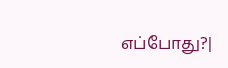எப்போது?|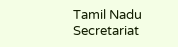Tamil Nadu Secretariat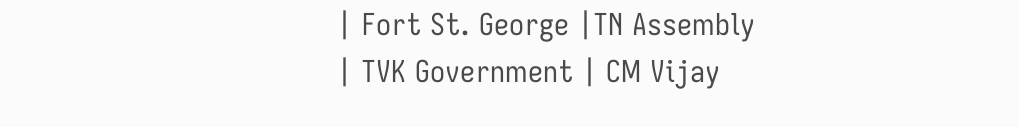| Fort St. George |TN Assembly | TVK Government | CM Vijay